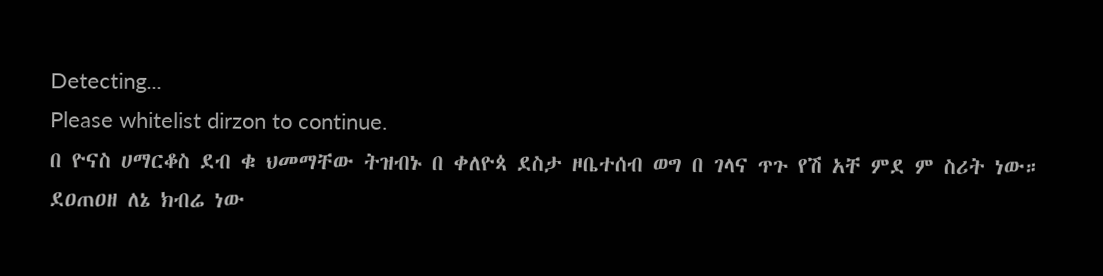Detecting...
Please whitelist dirzon to continue.
በ ዮናስ ሀማርቆስ ደብ ቁ ህመማቸው ትዝብኑ በ ቀለዮጳ ደስታ ዞቤተሰብ ወግ በ ገላና ጥጉ የሽ አቸ ምደ ም ስሪት ነው።
ደዐጠዐዘ ለኔ ክብሬ ነው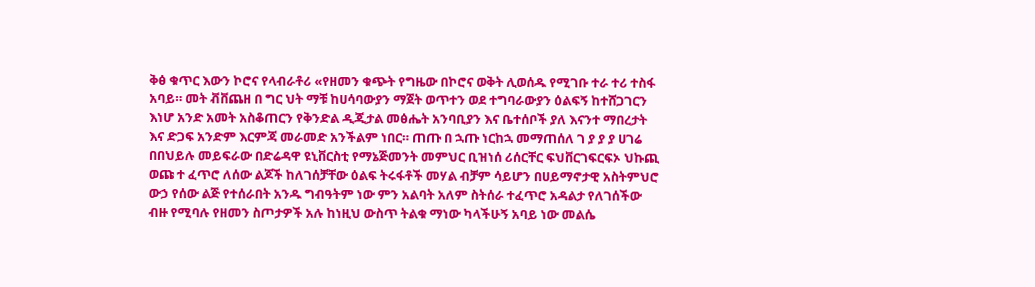ቅፅ ቁጥር እውን ኮሮና የላብራቶሪ «የዘመን ቁጭት የግዜው በኮሮና ወቅት ሊወሰዱ የሚገቡ ተራ ተሪ ተስፋ አባይ። መት ቭቨጨዘ በ ግር ህት ማቹ ከሀሳባውያን ማጀት ወጥተን ወደ ተግባራውያን ዕልፍኝ ከተሸጋገርን እነሆ አንድ አመት አስቆጠርን የቅንድል ዲጂታል መፅሔት አንባቢያን እና ቤተሰቦች ያለ እናንተ ማበረታት እና ድጋፍ አንድም እርምጃ መራመድ አንችልም ነበር። ጠጡ በ ኋጡ ነርከኋ መማጠሰለ ገ ያ ያ ያ ሀገሬ በበህይሉ መይፍራው በድሬዳዋ ዩኒቨርስቲ የማኔጅመንት መምህር ቢዝነሰ ሪሰርቸር ፍህቨርገፍርፍኦ ህኩጪ ወጩ ተ ፈጥሮ ለሰው ልጆች ከለገሰቻቸው ዕልፍ ትሩፋቶች መሃል ብቻም ሳይሆን በሀይማኖታዊ አስትምህሮ ውኃ የሰው ልጅ የተሰራበት አንዱ ግብዓትም ነው ምን አልባት አለም ስትሰራ ተፈጥሮ አዳልታ የለገሰችው ብዙ የሚባሉ የዘመን ስጦታዎች አሉ ከነዚህ ውስጥ ትልቁ ማነው ካላችሁኝ አባይ ነው መልሴ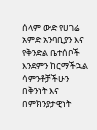ሰላም ውድ የሀገሬ አምድ አንባቢያን እና የቅንድል ቤተሰቦች እንደምን ከርማችኋል ሳምንቶቻችሁን በቅንነት እና በምክንያታዊነት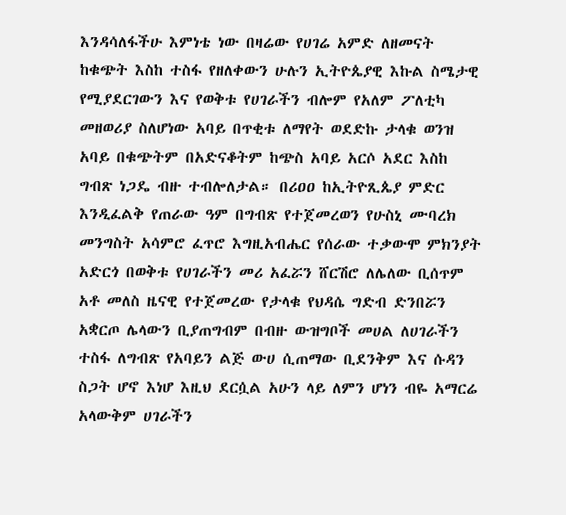እንዳሳለፋችሁ እምነቴ ነው በዛሬው የሀገሬ አምድ ለዘመናት ከቁጭት እስከ ተስፋ የዘለቀውን ሁሉን ኢትዮጴያዊ እኩል ስሜታዊ የሚያደርገውን እና የወቅቱ የሀገራችን ብሎም የአለም ፖለቲካ መዘወሪያ ስለሆነው አባይ በጥቂቱ ለማየት ወደድኩ ታላቁ ወንዝ አባይ በቁጭትም በአድናቆትም ከጭስ አባይ አርሶ አደር እስከ ግብጽ ነጋዴ ብዙ ተብሎለታል። በሪዐዐ ከኢትዮጺጴያ ምድር እንዲፈልቅ የጠራው ዓም በግብጽ የተጀመረወን የሁስኒ ሙባረክ መንግስት አሳምሮ ፈጥሮ እግዚአብሔር የሰራው ተቃውሞ ምክንያት አድርጎ በወቅቱ የሀገራችን መሪ አፈሯን ሸርሽሮ ለሌለው ቢሰጥም አቶ መለስ ዜናዊ የተጀመረው የታላቁ የህዳሴ ግድብ ድንበሯን አቋርጦ ሌላውን ቢያጠግብም በብዙ ውዝግቦች መሀል ለሀገራችን ተስፋ ለግብጽ የአባይን ልጅ ውሀ ሲጠማው ቢደንቅም እና ሱዳን ስጋት ሆኖ እነሆ እዚህ ደርሷል አሁን ላይ ለምን ሆነን ብዬ አማርሬ አላውቅም ሀገራችን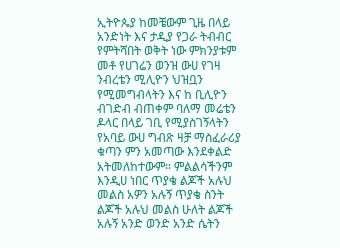ኢትዮጴያ ከመቼውም ጊዜ በላይ አንድነት እና ታዲያ የጋራ ትብብር የምትሻበት ወቅት ነው ምክንያቱም መቶ የሀገሬን ወንዝ ውሀ የገዛ ንብረቴን ሚሊዮን ህዝቧን የሚመግብላትን እና ከ ቢሊዮን ብገድብ ብጠቀም ባለማ መሬቴን ዶላር በላይ ገቢ የሚያስገኝላትን የአባይ ውሀ ግብጽ ዛቻ ማስፈራሪያ ቁጣን ምን አመጣው እንደቀልድ አትመለከተውም። ምልልሳችንም እንዲሀ ነበር ጥያቄ ልጆች አሉህ መልስ አዎን አሉኝ ጥያቄ ስንት ልጆች አሉህ መልስ ሁለት ልጆች አሉኝ አንድ ወንድ አንድ ሴትን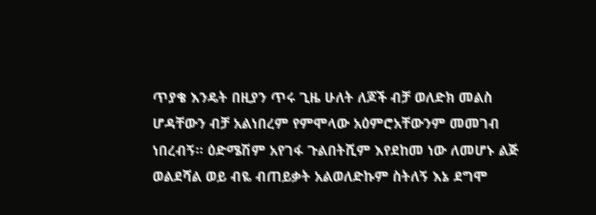ጥያቄ እንዴት በዚያን ጥሩ ጊዜ ሁለት ለጆች ብቻ ወለድክ መልስ ሆዳቸውን ብቻ አልነበረም የምሞላው አዕምሮአቸውንም መመገብ ነበረብኝ። ዕድሜሽም አየገፋ ጉልበትሺም እየደከመ ነው ለመሆኑ ልጅ ወልደሻል ወይ ብዬ ብጠይቃት አልወለድኩም ስትለኝ እኔ ደግሞ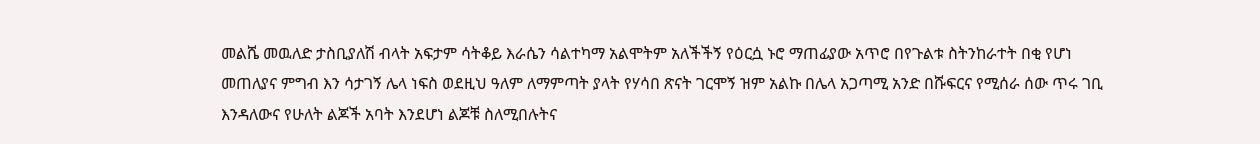መልሼ መዉለድ ታስቢያለሽ ብላት አፍታም ሳትቆይ እራሴን ሳልተካማ አልሞትም አለችችኝ የዕርሷ ኑሮ ማጠፊያው አጥሮ በየጉልቱ ስትንከራተት በቂ የሆነ መጠለያና ምግብ እን ሳታገኝ ሌላ ነፍስ ወደዚህ ዓለም ለማምጣት ያላት የሃሳበ ጽናት ገርሞኝ ዝም አልኩ በሌላ አጋጣሚ አንድ በሹፍርና የሚሰራ ሰው ጥሩ ገቢ እንዳለውና የሁለት ልጆች አባት እንደሆነ ልጆቹ ስለሚበሉትና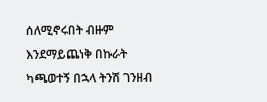ሰለሚኖሩበት ብዙም እንደማይጨነቅ በኩራት ካጫወተኝ በኋላ ትንሽ ገንዘብ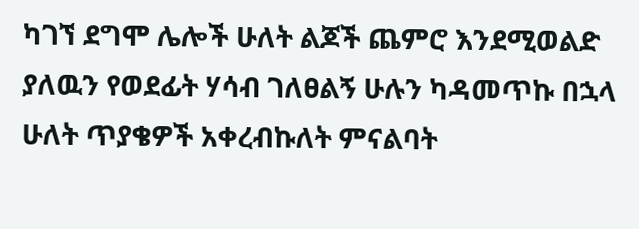ካገኘ ደግሞ ሌሎች ሁለት ልጆች ጨምሮ እንደሚወልድ ያለዉን የወደፊት ሃሳብ ገለፀልኝ ሁሉን ካዳመጥኩ በኋላ ሁለት ጥያቄዎች አቀረብኩለት ምናልባት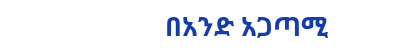በአንድ አጋጣሚ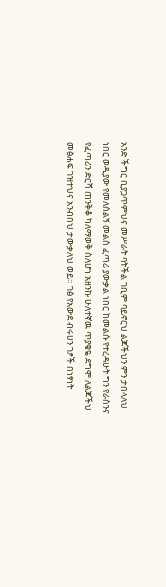አንድ ችግር ቢያጋጥምህና መሥራት ባትችል ገቢም ባይኖርህ ልጆችህን ምን ታበላለህ ነበር ወዲያው የመለሰልኝ መልስ ፈጣሪ ያውቃል ነበር ከመልሱ የተረዳሁት ግን የራስንና የፈጣሪን ድርሻ ጠንቅቆ ካለማወቅ ስለሆነ አዘንኩ ሁለተኛዉ ጥያቄዬ ደግሞ ለልጆችህ መፅሐፍ ገዝተህና አንብበህ ታውቃለህ ወይ። ገፅ የአውደ ብሩሀን ገፆች በነፃነት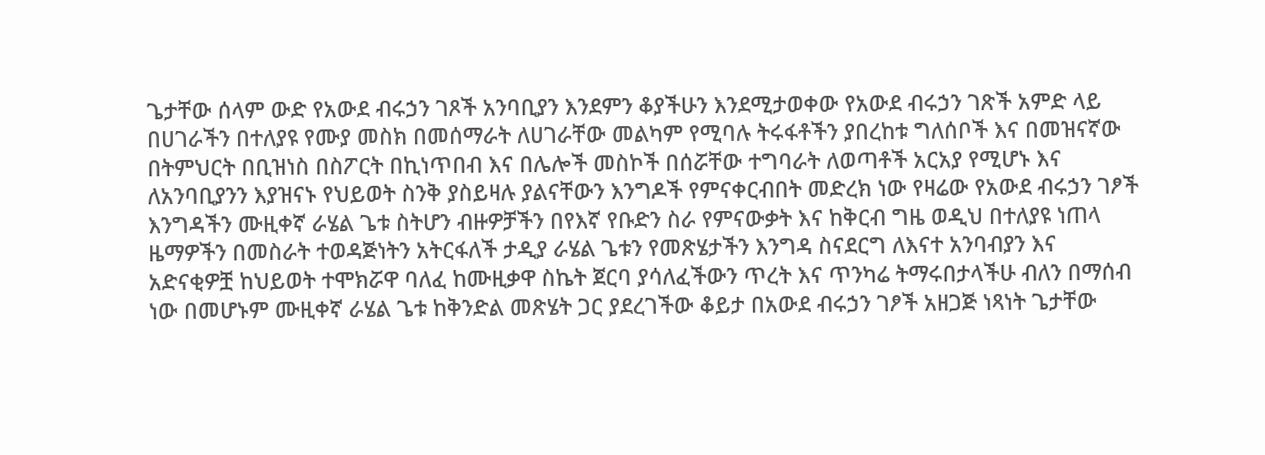ጌታቸው ሰላም ውድ የአውደ ብሩኃን ገጾች አንባቢያን እንደምን ቆያችሁን እንደሚታወቀው የአውደ ብሩኃን ገጽች አምድ ላይ በሀገራችን በተለያዩ የሙያ መስክ በመሰማራት ለሀገራቸው መልካም የሚባሉ ትሩፋቶችን ያበረከቱ ግለሰቦች እና በመዝናኛው በትምህርት በቢዝነስ በስፖርት በኪነጥበብ እና በሌሎች መስኮች በሰሯቸው ተግባራት ለወጣቶች አርአያ የሚሆኑ እና ለአንባቢያንን እያዝናኑ የህይወት ስንቅ ያስይዛሉ ያልናቸውን እንግዶች የምናቀርብበት መድረክ ነው የዛሬው የአውደ ብሩኃን ገፆች እንግዳችን ሙዚቀኛ ራሄል ጌቱ ስትሆን ብዙዎቻችን በየእኛ የቡድን ስራ የምናውቃት እና ከቅርብ ግዜ ወዲህ በተለያዩ ነጠላ ዜማዎችን በመስራት ተወዳጅነትን አትርፋለች ታዲያ ራሄል ጌቱን የመጽሄታችን እንግዳ ስናደርግ ለእናተ አንባብያን እና አድናቂዎቿ ከህይወት ተሞክሯዋ ባለፈ ከሙዚቃዋ ስኬት ጀርባ ያሳለፈችውን ጥረት እና ጥንካሬ ትማሩበታላችሁ ብለን በማሰብ ነው በመሆኑም ሙዚቀኛ ራሄል ጌቱ ከቅንድል መጽሄት ጋር ያደረገችው ቆይታ በአውደ ብሩኃን ገፆች አዘጋጅ ነጻነት ጌታቸው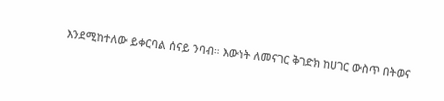እንደሚከተለው ይቀርባል ሰናይ ንባብ። እውነት ለመናገር ቅገድክ ከሀገር ውስጥ በትወና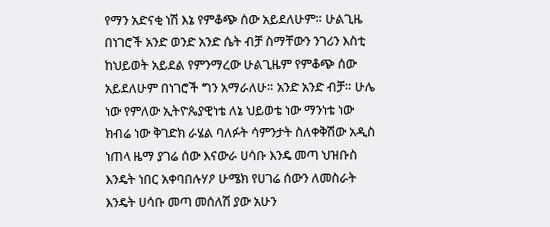የማን አድናቂ ነሽ እኔ የምቆጭ ሰው አይደለሁም። ሁልጊዜ በነገሮች አንድ ወንድ አንድ ሴት ብቻ ስማቸውን ንገሪን እስቲ ከህይወት አይደል የምንማረው ሁልጊዜም የምቆጭ ሰው አይደለሁም በነገሮች ግን አማራለሁ። አንድ አንድ ብቻ። ሁሌ ነው የምለው ኢትዮጴያዊነቴ ለኔ ህይወቴ ነው ማንነቴ ነው ክብሬ ነው ቅገድክ ራሄል ባለፉት ሳምንታት ስለቀቅሽው አዲስ ነጠላ ዜማ ያገሬ ሰው እናውራ ሀሳቡ እንዴ መጣ ህዝቡስ እንዴት ነበር አቀባበሉሃዖ ሁሜክ የሀገሬ ሰውን ለመስራት እንዴት ሀሳቡ መጣ መሰለሽ ያው አሁን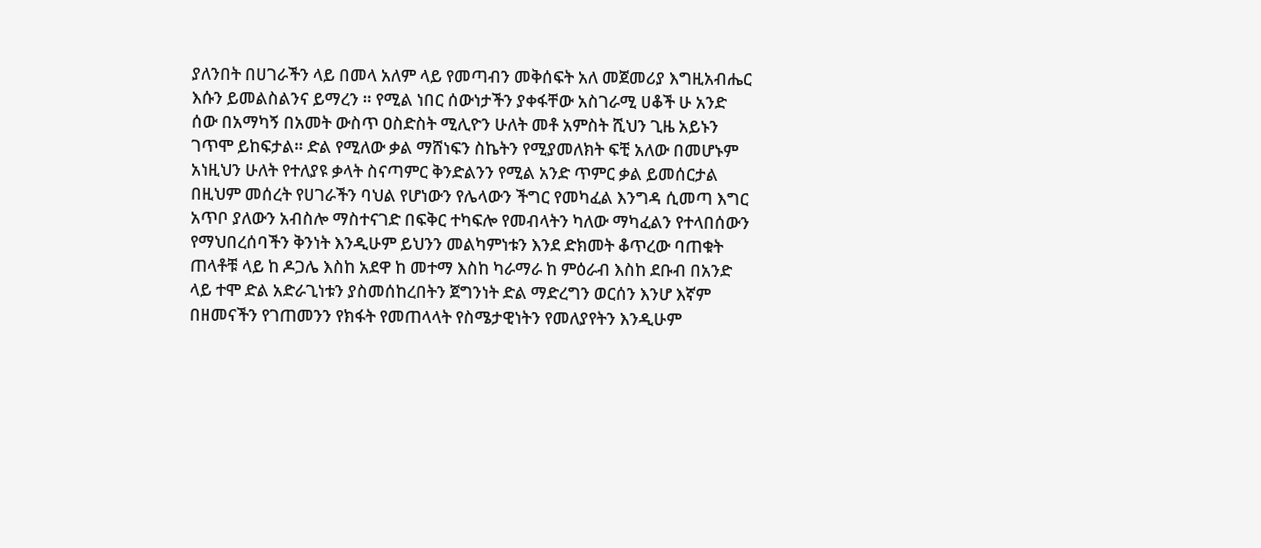ያለንበት በሀገራችን ላይ በመላ አለም ላይ የመጣብን መቅሰፍት አለ መጀመሪያ እግዚአብሔር እሱን ይመልስልንና ይማረን ። የሚል ነበር ሰውነታችን ያቀፋቸው አስገራሚ ሀቆች ሁ አንድ ሰው በአማካኝ በአመት ውስጥ ዐስድስት ሚሊዮን ሁለት መቶ አምስት ሺህን ጊዜ አይኑን ገጥሞ ይከፍታል። ድል የሚለው ቃል ማሸነፍን ስኬትን የሚያመለክት ፍቺ አለው በመሆኑም አነዚህን ሁለት የተለያዩ ቃላት ስናጣምር ቅንድልንን የሚል አንድ ጥምር ቃል ይመሰርታል በዚህም መሰረት የሀገራችን ባህል የሆነውን የሌላውን ችግር የመካፈል እንግዳ ሲመጣ እግር አጥቦ ያለውን አብስሎ ማስተናገድ በፍቅር ተካፍሎ የመብላትን ካለው ማካፈልን የተላበሰውን የማህበረሰባችን ቅንነት እንዲሁም ይህንን መልካምነቱን እንደ ድክመት ቆጥረው ባጠቁት ጠላቶቹ ላይ ከ ዶጋሌ እስከ አደዋ ከ መተማ እስከ ካራማራ ከ ምዕራብ እስከ ደቡብ በአንድ ላይ ተሞ ድል አድራጊነቱን ያስመሰከረበትን ጀግንነት ድል ማድረግን ወርሰን እንሆ እኛም በዘመናችን የገጠመንን የክፋት የመጠላላት የስሜታዊነትን የመለያየትን እንዲሁም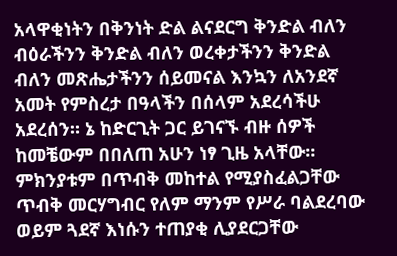አላዋቂነትን በቅንነት ድል ልናደርግ ቅንድል ብለን ብዕራችንን ቅንድል ብለን ወረቀታችንን ቅንድል ብለን መጽሔታችንን ሰይመናል እንኳን ለአንደኛ አመት የምስረታ በዓላችን በሰላም አደረሳችሁ አደረሰን። ኔ ከድርጊት ጋር ይገናኙ ብዙ ሰዎች ከመቼውም በበለጠ አሁን ነፃ ጊዜ አላቸው። ምክንያቱም በጥብቅ መከተል የሚያስፈልጋቸው ጥብቅ መርሃግብር የለም ማንም የሥራ ባልደረባው ወይም ጓደኛ እነሱን ተጠያቂ ሊያደርጋቸው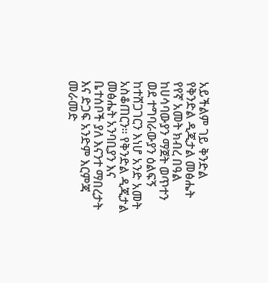አይችልም ገይ ቅንድል የቅንድል ዲጂታል መፅሔት የየኛ አመት ክብረ በዓል ከሀሳባውያን ማጀት ወጥተን ወደ ተግባራውያን ዕልፍኝ ከተሸጋገርን እነሆ አንድ አመት አስቆጠርን። የቅንድል ዲጂታል መፅሔት አንባቢያን እና ቤተሰቦች ያለ እናንተ ማበረታት እና ድጋፍ አንድም እርምጃ መራመድ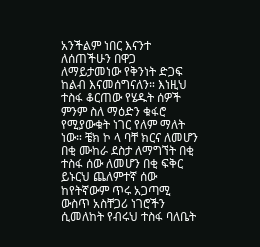አንችልም ነበር እናንተ ለሰጠችሁን በዋጋ ለማይታመነው የቅንነት ድጋፍ ከልብ እናመሰግናለን። እነዚህ ተስፋ ቆርጠው የሄዱት ሰዎች ምንም ስለ ማዕድን ቁፋሮ የሚያውቁት ነገር የለም ማለት ነው። ቼክ ኮ ላ ባቸ ክርና ለመሆን በቂ ሙከራ ደስታ ለማግኘት በቂ ተስፋ ሰው ለመሆን በቂ ፍቅር ይኑርህ ጨለምተኛ ሰው ከየትኛውም ጥሩ አጋጣሚ ውስጥ አስቸጋሪ ነገሮችን ሲመለከት የብሩህ ተስፋ ባለቤት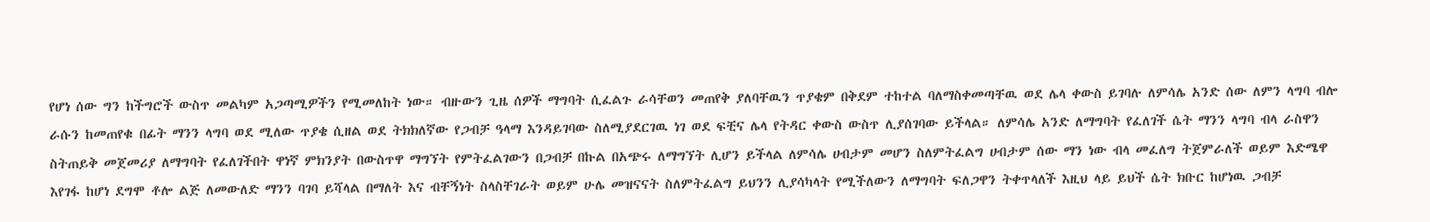የሆነ ሰው ግን ከችግሮች ውስጥ መልካም አጋጣሚዎችን የሚመለከት ነው። ብዙውን ጊዜ ሰዎች ማግባት ሲፈልጉ ራሳቸወን መጠየቅ ያለባቸዉን ጥያቄም በቅደም ተከተል ባለማስቀመጣቸዉ ወደ ሌላ ቀውስ ይገባሉ ለምሳሌ አንድ ሰው ለምን ላግባ ብሎ ራሱን ከመጠየቁ በፊት ማንን ላግባ ወደ ሚለው ጥያቄ ሲዘል ወደ ትክክለኛው የጋብቻ ዓላማ እንዳይገባው ስለሚያደርገዉ ነገ ወደ ፍቺና ሌላ የትዳር ቀውስ ውስጥ ሊያሰገባው ይችላል። ለምሳሌ አንድ ለማግባት የፈለገች ሴት ማንን ላግባ ብላ ራስዋን ስትጠይቅ መጀመሪያ ለማግባት የፈለገችበት ዋነኛ ምክንያት በውስጥዋ ማግኘት የምትፈልገውን በጋብቻ በኩል በአጭሩ ለማግኘት ሊሆን ይችላል ለምሳሌ ሀብታም መሆን ስለምትፈልግ ሀብታም ሰው ማን ነው ብላ መፈለግ ትጀምራለች ወይም እድሜዋ እየገፋ ከሆነ ደግሞ ቶሎ ልጅ ለመውለድ ማንን ባገባ ይሻላል በማለት እና ብቸኝነት ስላስቸገራት ወይም ሁሌ መዝናናት ስለምትፈልግ ይህንን ሊያሳካላት የሚችለውን ለማግባት ፍለጋዋን ትቀጥላለች እዚህ ላይ ይህች ሴት ክቡር ከሆነዉ ጋብቻ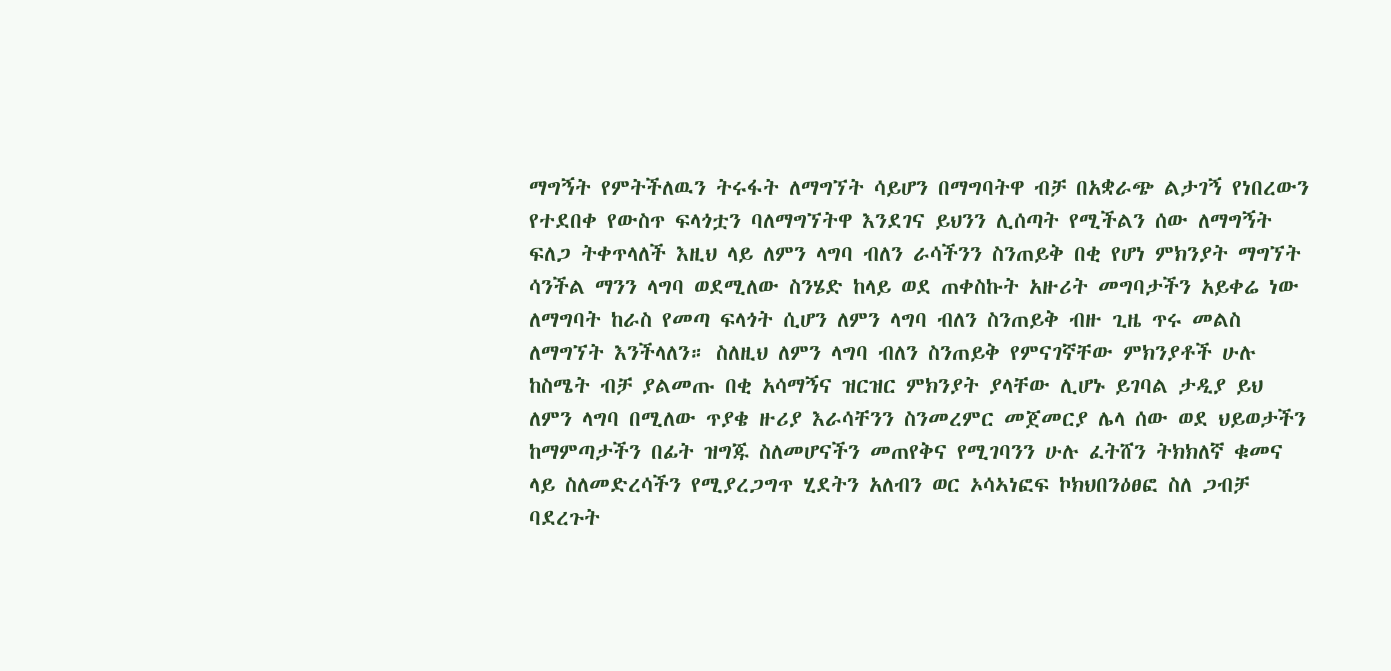ማግኝት የምትችለዉን ትሩፋት ለማግኘት ሳይሆን በማግባትዋ ብቻ በአቋራጭ ልታገኝ የነበረውን የተደበቀ የውስጥ ፍላጎቷን ባለማግኘትዋ እንደገና ይህንን ሊሰጣት የሚችልን ሰው ለማግኝት ፍለጋ ትቀጥላለች እዚህ ላይ ለምን ላግባ ብለን ራሳችንን ስንጠይቅ በቂ የሆነ ምክንያት ማግኘት ሳንችል ማንን ላግባ ወደሚለው ስንሄድ ከላይ ወደ ጠቀስኩት አዙሪት መግባታችን አይቀሬ ነው ለማግባት ከራስ የመጣ ፍላጎት ሲሆን ለምን ላግባ ብለን ስንጠይቅ ብዙ ጊዜ ጥሩ መልስ ለማግኘት እንችላለን። ስለዚህ ለምን ላግባ ብለን ስንጠይቅ የምናገኛቸው ምክንያቶች ሁሉ ከስሜት ብቻ ያልመጡ በቂ አሳማኝና ዝርዝር ምክንያት ያላቸው ሊሆኑ ይገባል ታዲያ ይህ ለምን ላግባ በሚለው ጥያቄ ዙሪያ እራሳቸንን ስንመረምር መጀመርያ ሌላ ሰው ወደ ህይወታችን ከማምጣታችን በፊት ዝግጁ ስለመሆናችን መጠየቅና የሚገባንን ሁሉ ፈትሸን ትክክለኛ ቁመና ላይ ስለመድረሳችን የሚያረጋግጥ ሂደትን አለብን ወር ኦሳኣነፎፍ ኮክህበንዕፀፎ ስለ ጋብቻ ባደረጉት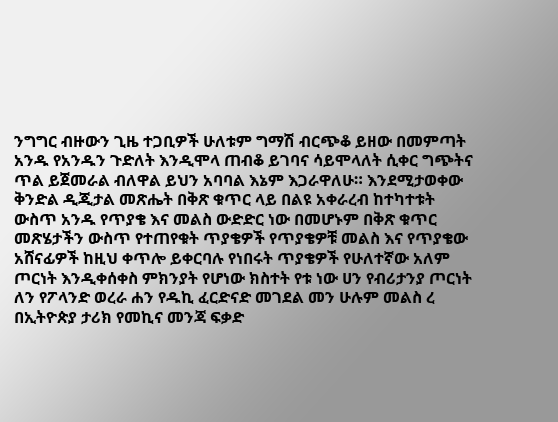ንግግር ብዙውን ጊዜ ተጋቢዎች ሁለቱም ግማሽ ብርጭቆ ይዘው በመምጣት አንዱ የአንዱን ጉድለት እንዲሞላ ጠብቆ ይገባና ሳይሞላለት ሲቀር ግጭትና ጥል ይጀመራል ብለዋል ይህን አባባል እኔም እጋራዋለሁ። እንደሚታወቀው ቅንድል ዲጂታል መጽሔት በቅጽ ቁጥር ላይ በልዩ አቀራረብ ከተካተቱት ውስጥ አንዱ የጥያቄ እና መልስ ውድድር ነው በመሆኑም በቅጽ ቁጥር መጽሄታችን ውስጥ የተጠየቁት ጥያቄዎች የጥያቄዎቹ መልስ እና የጥያቄው አሸናፊዎች ከዚህ ቀጥሎ ይቀርባሉ የነበሩት ጥያቄዎች የሁለተኛው አለም ጦርነት እንዲቀሰቀስ ምክንያት የሆነው ክስተት የቱ ነው ሀን የብሪታንያ ጦርነት ለን የፖላንድ ወረራ ሐን የዱኪ ፈርድናድ መገደል መን ሁሉም መልስ ረ በኢትዮጵያ ታሪክ የመኪና መንጃ ፍቃድ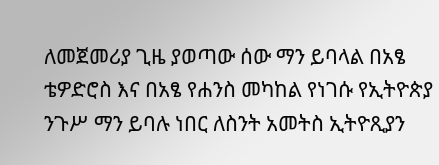ለመጀመሪያ ጊዜ ያወጣው ሰው ማን ይባላል በአፄ ቴዎድሮስ እና በአፄ የሐንስ መካከል የነገሱ የኢትዮጵያ ንጉሥ ማን ይባሉ ነበር ለስንት አመትስ ኢትዮጺያን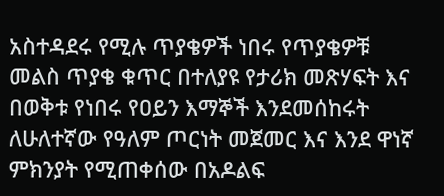አስተዳደሩ የሚሉ ጥያቄዎች ነበሩ የጥያቄዎቹ መልስ ጥያቄ ቁጥር በተለያዩ የታሪክ መጽሃፍት እና በወቅቱ የነበሩ የዐይን እማኞች እንደመሰከሩት ለሁለተኛው የዓለም ጦርነት መጀመር እና እንደ ዋነኛ ምክንያት የሚጠቀሰው በአዶልፍ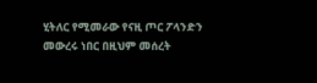ሂትለር የሚመራው የናዚ ጦር ፖላንድን መውረሩ ነበር በዚህም መሰረት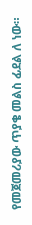የመጀመሪያው ጥያቄ መልስ ፊደል ለ ነው።